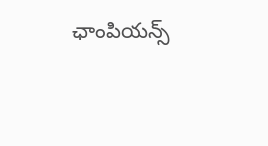ఛాంపియన్స్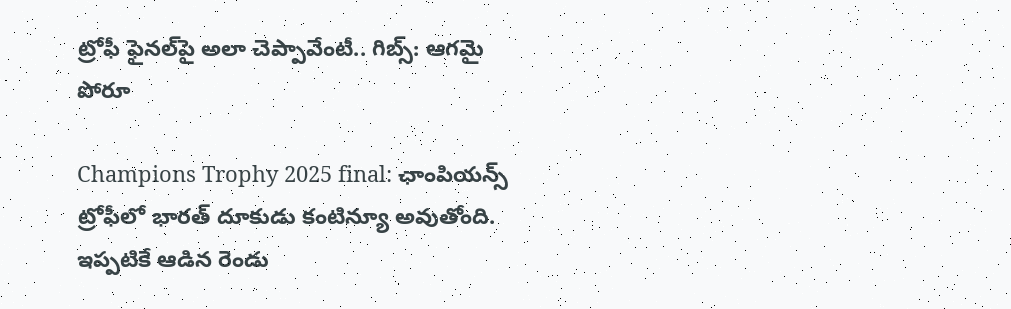ట్రోఫీ ఫైనల్‌‌పై అలా చెప్పావేంటీ.. గిబ్స్: ఆగమై పోరూ

Champions Trophy 2025 final: ఛాంపియన్స్ ట్రోఫీలో భారత్ దూకుడు కంటిన్యూ అవుతోంది. ఇప్పటికే ఆడిన రెండు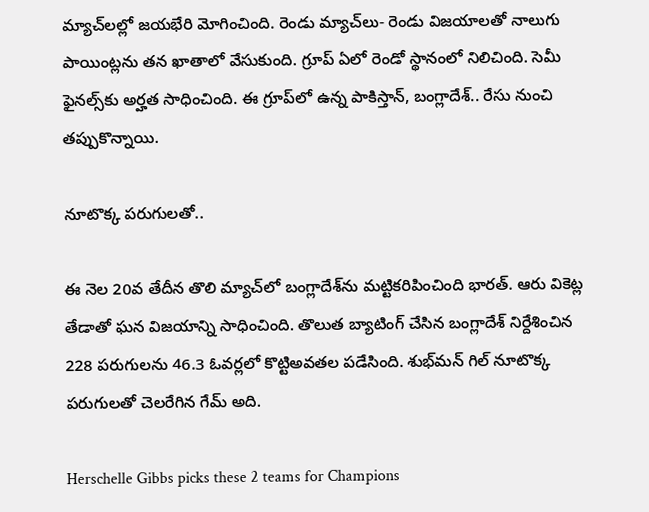మ్యాచ్‌లల్లో జయభేరి మోగించింది. రెండు మ్యాచ్‌లు- రెండు విజయాలతో నాలుగు పాయింట్లను తన ఖాతాలో వేసుకుంది. గ్రూప్ ఏలో రెండో స్థానంలో నిలిచింది. సెమీ ఫైనల్స్‌కు అర్హత సాధించింది. ఈ గ్రూప్‌లో ఉన్న పాకిస్తాన్, బంగ్లాదేశ్.. రేసు నుంచి తప్పుకొన్నాయి.

నూటొక్క పరుగులతో..

ఈ నెల 20వ తేదీన తొలి మ్యాచ్‌లో బంగ్లాదేశ్‌ను మట్టికరిపించింది భారత్. ఆరు వికెట్ల తేడాతో ఘన విజయాన్ని సాధించింది. తొలుత బ్యాటింగ్ చేసిన బంగ్లాదేశ్ నిర్దేశించిన 228 పరుగులను 46.3 ఓవర్లలో కొట్టిఅవతల పడేసింది. శుభ్‌మన్ గిల్ నూటొక్క పరుగులతో చెలరేగిన గేమ్ అది.

Herschelle Gibbs picks these 2 teams for Champions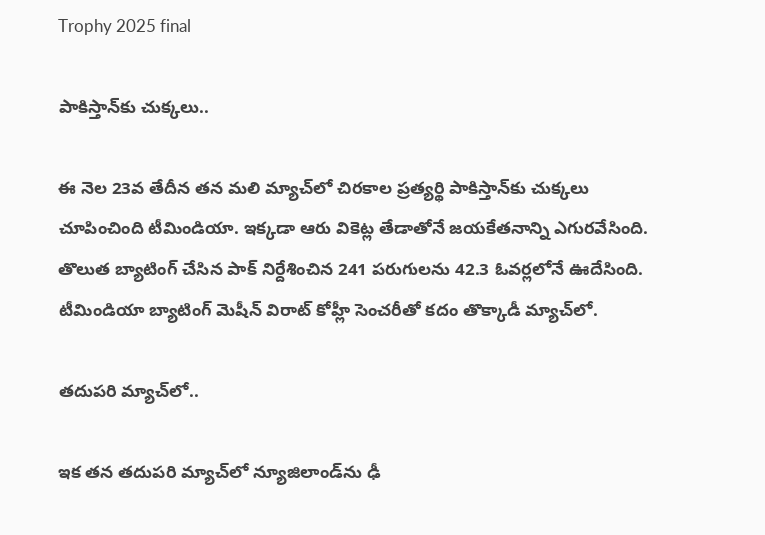Trophy 2025 final

పాకిస్తాన్‌కు చుక్కలు..

ఈ నెల 23వ తేదీన తన మలి మ్యాచ్‌లో చిరకాల ప్రత్యర్థి పాకిస్తాన్‌కు చుక్కలు చూపించింది టీమిండియా. ఇక్కడా ఆరు వికెట్ల తేడాతోనే జయకేతనాన్ని ఎగురవేసింది. తొలుత బ్యాటింగ్ చేసిన పాక్ నిర్దేశించిన 241 పరుగులను 42.3 ఓవర్లలోనే ఊదేసింది. టీమిండియా బ్యాటింగ్ మెషీన్ విరాట్ కోహ్లీ సెంచరీతో కదం తొక్కాడీ మ్యాచ్‌లో.

తదుపరి మ్యాచ్‌లో..

ఇక తన తదుపరి మ్యాచ్‌లో న్యూజిలాండ్‌ను ఢీ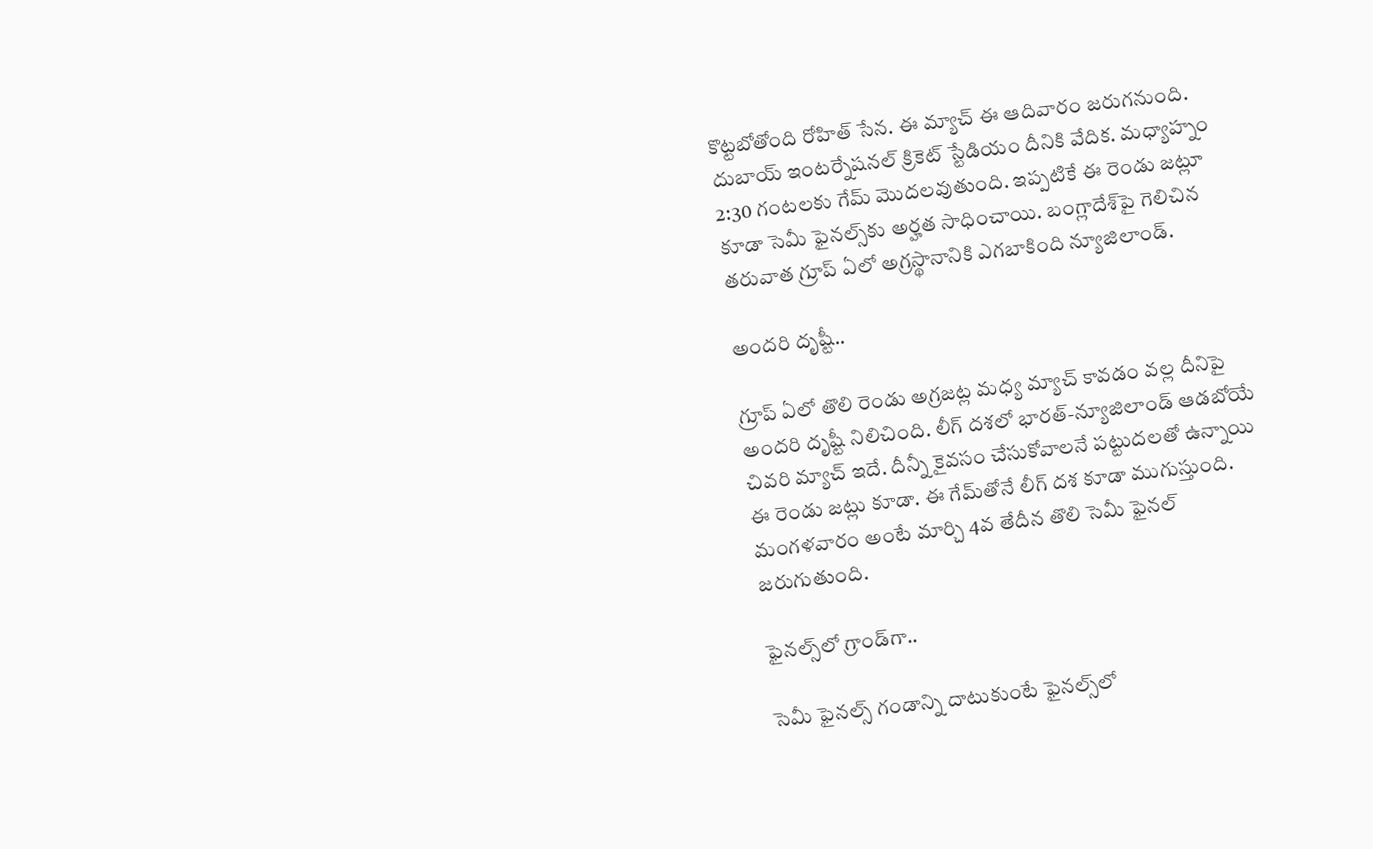కొట్టబోతోంది రోహిత్ సేన. ఈ మ్యాచ్ ఈ ఆదివారం జరుగనుంది. దుబాయ్ ఇంటర్నేషనల్ క్రికెట్ స్టేడియం దీనికి వేదిక. మధ్యాహ్నం 2:30 గంటలకు గేమ్ మొదలవుతుంది. ఇప్పటికే ఈ రెండు జట్లూ కూడా సెమీ ఫైనల్స్‌కు అర్హత సాధించాయి. బంగ్లాదేశ్‌పై గెలిచిన తరువాత గ్రూప్ ఏలో అగ్రస్థానానికి ఎగబాకింది న్యూజిలాండ్.

అందరి దృష్టీ..

గ్రూప్ ఏలో తొలి రెండు అగ్రజట్ల మధ్య మ్యాచ్ కావడం వల్ల దీనిపై అందరి దృష్టీ నిలిచింది. లీగ్ దశలో భారత్-న్యూజిలాండ్ ఆడబోయే చివరి మ్యాచ్ ఇదే. దీన్నీ కైవసం చేసుకోవాలనే పట్టుదలతో ఉన్నాయి ఈ రెండు జట్లు కూడా. ఈ గేమ్‌తోనే లీగ్ దశ కూడా ముగుస్తుంది. మంగళవారం అంటే మార్చి 4వ తేదీన తొలి సెమీ ఫైనల్ జరుగుతుంది.

ఫైనల్స్‌లో గ్రాండ్‌గా..

సెమీ ఫైనల్స్ గండాన్ని దాటుకుంటే ఫైనల్స్‌లో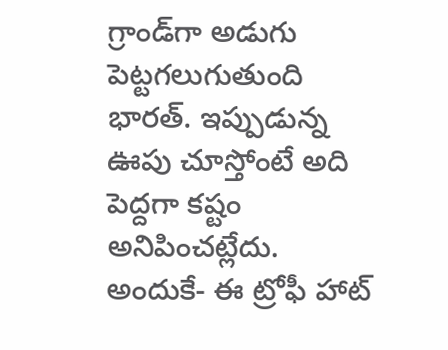గ్రాండ్‌గా అడుగు పెట్టగలుగుతుంది భారత్. ఇప్పుడున్న ఊపు చూస్తోంటే అది పెద్దగా కష్టం అనిపించట్లేదు. అందుకే- ఈ ట్రోఫీ హాట్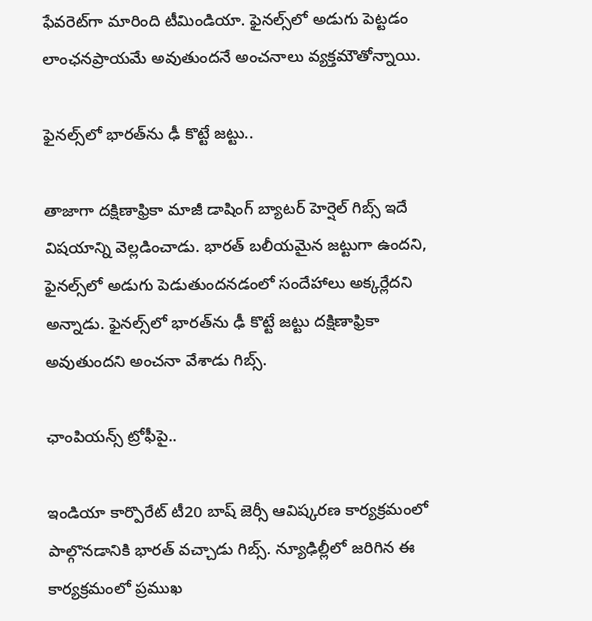ఫేవరెట్‌గా మారింది టీమిండియా. ఫైనల్స్‌లో అడుగు పెట్టడం లాంఛనప్రాయమే అవుతుందనే అంచనాలు వ్యక్తమౌతోన్నాయి.

ఫైనల్స్‌లో భారత్‌ను ఢీ కొట్టే జట్టు..

తాజాగా దక్షిణాఫ్రికా మాజీ డాషింగ్ బ్యాటర్ హెర్షెల్ గిబ్స్ ఇదే విషయాన్ని వెల్లడించాడు. భారత్ బలీయమైన జట్టుగా ఉందని, ఫైనల్స్‌లో అడుగు పెడుతుందనడంలో సందేహాలు అక్కర్లేదని అన్నాడు. ఫైనల్స్‌లో భారత్‌ను ఢీ కొట్టే జట్టు దక్షిణాఫ్రికా అవుతుందని అంచనా వేశాడు గిబ్స్.

ఛాంపియన్స్ ట్రోఫీపై..

ఇండియా కార్పొరేట్ టీ20 బాష్ జెర్సీ ఆవిష్కరణ కార్యక్రమంలో పాల్గొనడానికి భారత్ వచ్చాడు గిబ్స్. న్యూఢిల్లీలో జరిగిన ఈ కార్యక్రమంలో ప్రముఖ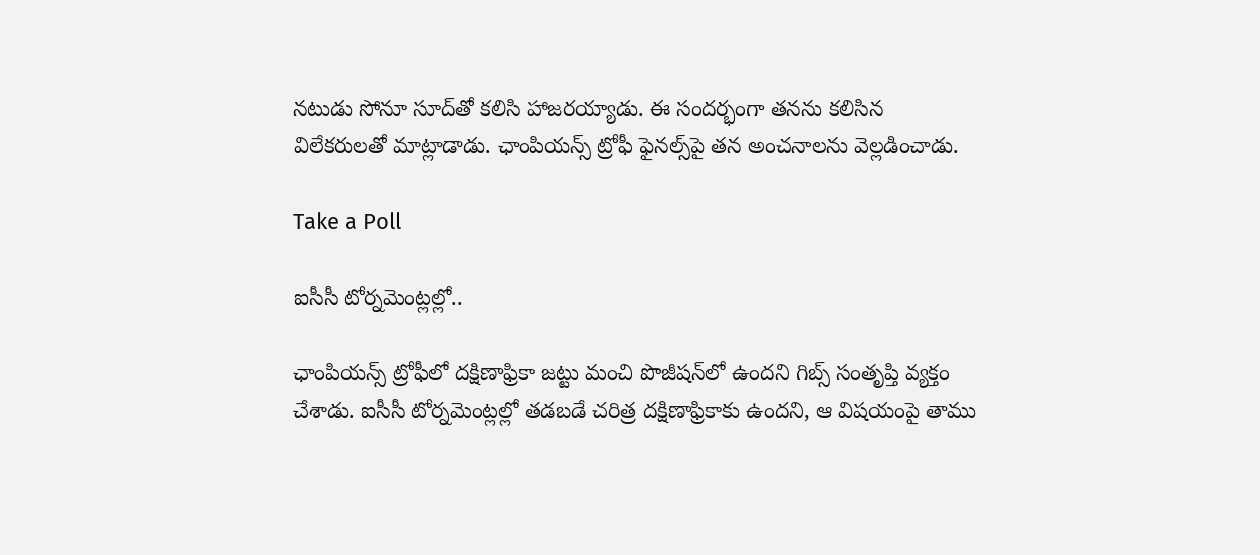నటుడు సోనూ సూద్‌తో కలిసి హాజరయ్యాడు. ఈ సందర్భంగా తనను కలిసిన విలేకరులతో మాట్లాడాడు. ఛాంపియన్స్ ట్రోఫీ ఫైనల్స్‌పై తన అంచనాలను వెల్లడించాడు.

Take a Poll

ఐసీసీ టోర్నమెంట్లల్లో..

ఛాంపియన్స్ ట్రోఫీలో దక్షిణాఫ్రికా జట్టు మంచి పొజీషన్‌లో ఉందని గిబ్స్ సంతృప్తి వ్యక్తం చేశాడు. ఐసీసీ టోర్నమెంట్లల్లో తడబడే చరిత్ర దక్షిణాఫ్రికాకు ఉందని, ఆ విషయంపై తాము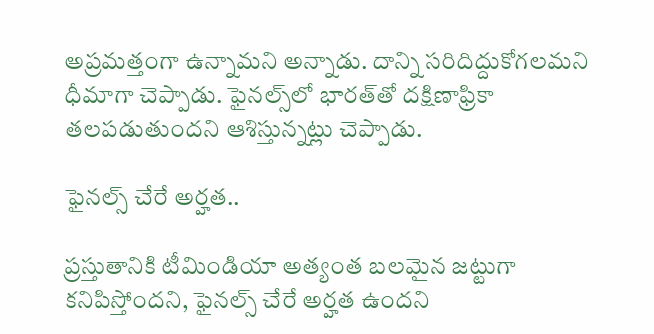అప్రమత్తంగా ఉన్నామని అన్నాడు. దాన్ని సరిదిద్దుకోగలమని ధీమాగా చెప్పాడు. ఫైనల్స్‌లో భారత్‌తో దక్షిణాఫ్రికా తలపడుతుందని ఆశిస్తున్నట్లు చెప్పాడు.

ఫైనల్స్ చేరే అర్హత..

ప్రస్తుతానికి టీమిండియా అత్యంత బలమైన జట్టుగా కనిపిస్తోందని, ఫైనల్స్ చేరే అర్హత ఉందని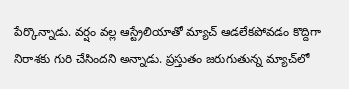పేర్కొన్నాడు. వర్షం వల్ల ఆస్ట్రేలియాతో మ్యాచ్ ఆడలేకపోవడం కొద్దిగా నిరాశకు గురి చేసిందని అన్నాడు. ప్రస్తుతం జరుగుతున్న మ్యాచ్‌లో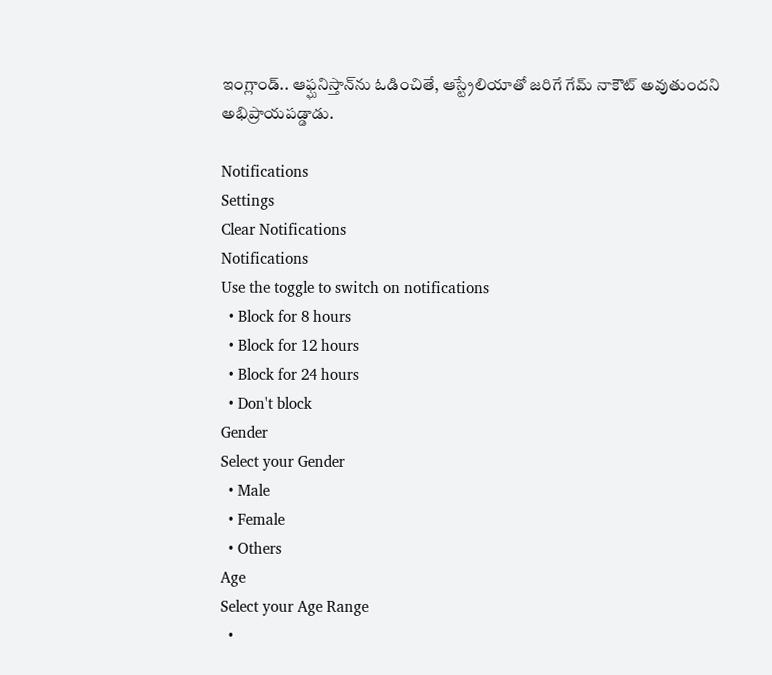ఇంగ్లాండ్.. ఆఫ్ఘనిస్తాన్‌ను ఓడించితే, ఆస్ట్రేలియాతో జరిగే గేమ్ నాకౌట్ అవుతుందని అభిప్రాయపడ్డాడు.

Notifications
Settings
Clear Notifications
Notifications
Use the toggle to switch on notifications
  • Block for 8 hours
  • Block for 12 hours
  • Block for 24 hours
  • Don't block
Gender
Select your Gender
  • Male
  • Female
  • Others
Age
Select your Age Range
  •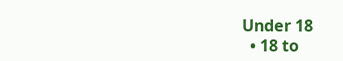Under 18
  • 18 to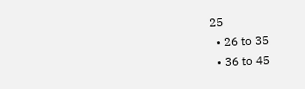25
  • 26 to 35
  • 36 to 45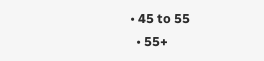• 45 to 55
  • 55+